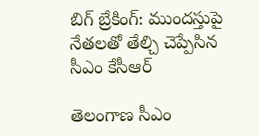బిగ్ బ్రేకింగ్: ముందస్తుపై నేతలతో తేల్చి చెప్పేసిన సీఎం కేసీఆర్

తెలంగాణ సీఎం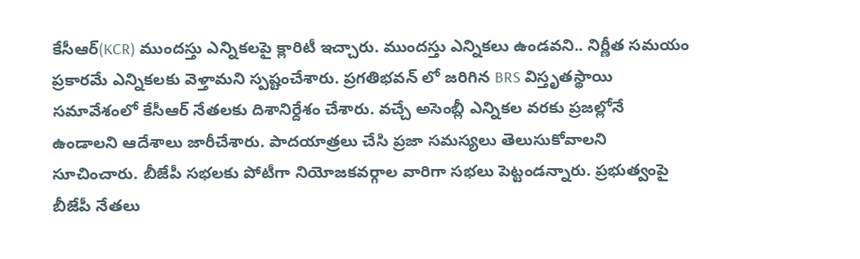కేసీఆర్(KCR) ముందస్తు ఎన్నికలపై క్లారిటీ ఇచ్చారు. ముందస్తు ఎన్నికలు ఉండవని.. నిర్ణీత సమయం ప్రకారమే ఎన్నికలకు వెళ్తామని స్పష్టంచేశారు. ప్రగతిభవన్ లో జరిగిన BRS విస్తృతస్థాయి సమావేశంలో కేసీఆర్ నేతలకు దిశానిర్దేశం చేశారు. వచ్చే అసెంబ్లీ ఎన్నికల వరకు ప్రజల్లోనే ఉండాలని ఆదేశాలు జారీచేశారు. పాదయాత్రలు చేసి ప్రజా సమస్యలు తెలుసుకోవాలని సూచించారు. బీజేపీ సభలకు పోటీగా నియోజకవర్గాల వారిగా సభలు పెట్టండన్నారు. ప్రభుత్వంపై బీజేపీ నేతలు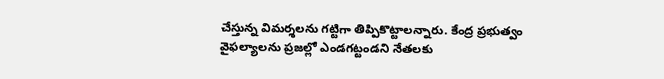చేస్తున్న విమర్శలను గట్టిగా తిప్పికొట్టాలన్నారు. కేంద్ర ప్రభుత్వం వైఫల్యాలను ప్రజల్లో ఎండగట్టండని నేతలకు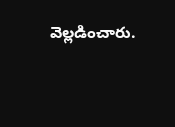వెల్లడించారు.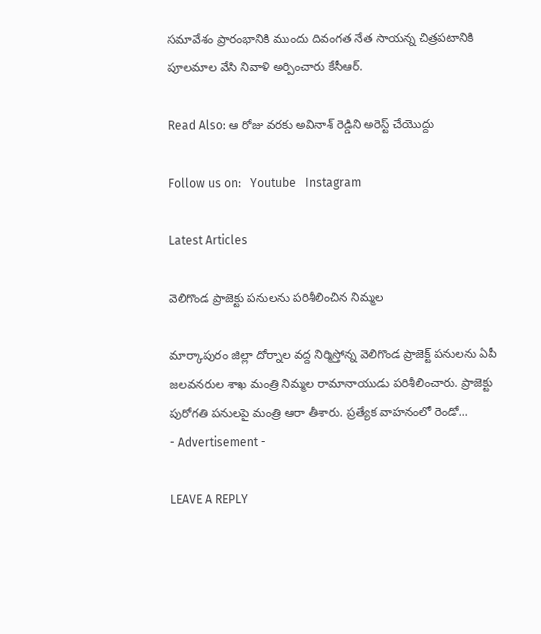సమావేశం ప్రారంభానికి ముందు దివంగత నేత సాయన్న చిత్రపటానికి పూలమాల వేసి నివాళి అర్పించారు కేసీఆర్.

Read Also: ఆ రోజు వరకు అవినాశ్ రెడ్డిని అరెస్ట్ చేయొద్దు

Follow us on:   Youtube   Instagram

Latest Articles

వెలిగొండ ప్రాజెక్టు పనులను పరిశీలించిన నిమ్మల

మార్కాపురం జిల్లా దోర్నాల వద్ద నిర్మిస్తోన్న వెలిగొండ ప్రాజెక్ట్ పనులను ఏపీ జలవనరుల శాఖ మంత్రి నిమ్మల రామానాయుడు పరిశీలించారు. ప్రాజెక్టు పురోగతి పనులపై మంత్రి ఆరా తీశారు. ప్రత్యేక వాహనంలో రెండో...
- Advertisement -

LEAVE A REPLY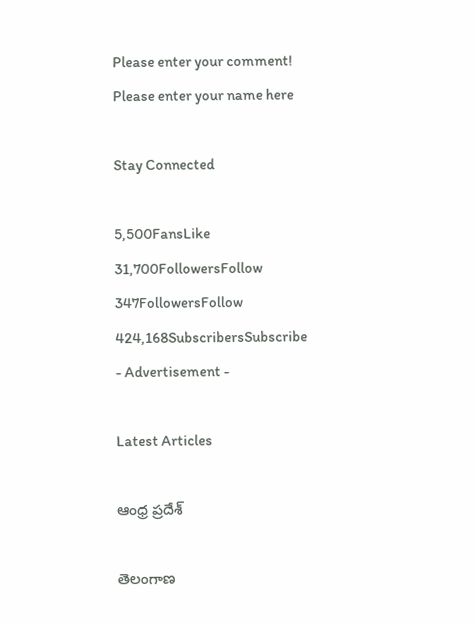Please enter your comment!
Please enter your name here

Stay Connected

5,500FansLike
31,700FollowersFollow
347FollowersFollow
424,168SubscribersSubscribe
- Advertisement -

Latest Articles

ఆంధ్ర ప్రదేశ్

తెలంగాణ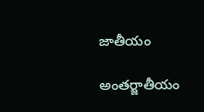జాతీయం

అంతర్జాతీయం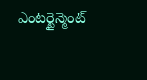ఎంటర్టైన్మెంట్